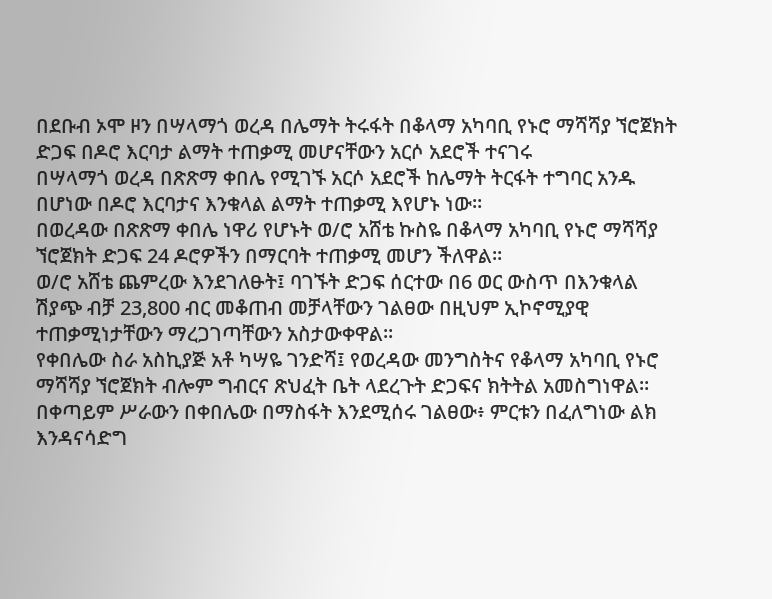በደቡብ ኦሞ ዞን በሣላማጎ ወረዳ በሌማት ትሩፋት በቆላማ አካባቢ የኑሮ ማሻሻያ ኘሮጀክት ድጋፍ በዶሮ እርባታ ልማት ተጠቃሚ መሆናቸውን አርሶ አደሮች ተናገሩ
በሣላማጎ ወረዳ በጽጽማ ቀበሌ የሚገኙ አርሶ አደሮች ከሌማት ትርፋት ተግባር አንዱ በሆነው በዶሮ እርባታና እንቁላል ልማት ተጠቃሚ እየሆኑ ነው።
በወረዳው በጽጽማ ቀበሌ ነዋሪ የሆኑት ወ/ሮ አሸቴ ኩስዬ በቆላማ አካባቢ የኑሮ ማሻሻያ ኘሮጀክት ድጋፍ 24 ዶሮዎችን በማርባት ተጠቃሚ መሆን ችለዋል።
ወ/ሮ አሸቴ ጨምረው እንደገለፁት፤ ባገኙት ድጋፍ ሰርተው በ6 ወር ውስጥ በእንቁላል ሽያጭ ብቻ 23,800 ብር መቆጠብ መቻላቸውን ገልፀው በዚህም ኢኮኖሚያዊ ተጠቃሚነታቸውን ማረጋገጣቸውን አስታውቀዋል።
የቀበሌው ስራ አስኪያጅ አቶ ካሣዬ ገንድሻ፤ የወረዳው መንግስትና የቆላማ አካባቢ የኑሮ ማሻሻያ ኘሮጀክት ብሎም ግብርና ጽህፈት ቤት ላደረጉት ድጋፍና ክትትል አመስግነዋል።
በቀጣይም ሥራውን በቀበሌው በማስፋት እንደሚሰሩ ገልፀው፥ ምርቱን በፈለግነው ልክ እንዳናሳድግ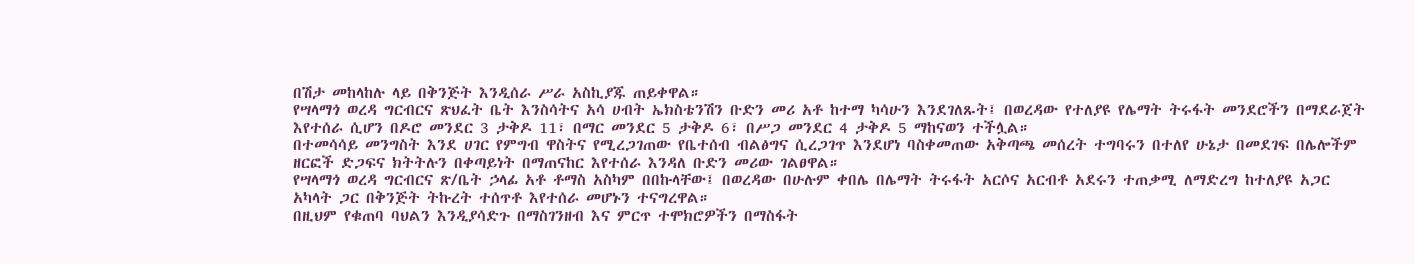በሽታ መከላከሉ ላይ በቅንጅት እንዲሰራ ሥራ አስኪያጁ ጠይቀዋል።
የሣላማጎ ወረዳ ግርብርና ጽህፈት ቤት እንስሳትና አሳ ሀብት ኤክስቴንሽን ቡድን መሪ አቶ ከተማ ካሳሁን እንደገለጹት፤ በወረዳው የተለያዩ የሌማት ትሩፋት መንደሮችን በማደራጀት እየተሰራ ሲሆን በዶሮ መንደር 3 ታቅዶ 11፣ በማር መንደር 5 ታቅዶ 6፣ በሥጋ መንደር 4 ታቅዶ 5 ማከናወን ተችሏል።
በተመሳሳይ መንግስት እንደ ሀገር የምግብ ዋስትና የሚረጋገጠው የቤተሰብ ብልፅግና ሲረጋገጥ እንደሆነ ባስቀመጠው አቅጣጫ መሰረት ተግባሩን በተለየ ሁኔታ በመደገፍ በሌሎችም ዘርፎች ድጋፍና ክትትሉን በቀጣይነት በማጠናከር እየተሰራ እንዳለ ቡድን መሪው ገልፀዋል።
የሣላማጎ ወረዳ ግርብርና ጽ/ቤት ኃላፊ አቶ ቶማስ አስካም በበኩላቸው፤ በወረዳው በሁሉም ቀበሌ በሌማት ትሩፋት አርሶና አርብቶ አደሩን ተጠቃሚ ለማድረግ ከተለያዩ አጋር አካላት ጋር በቅንጅት ትኩረት ተሰጥቶ እየተሰራ መሆኑን ተናግረዋል።
በዚህም የቁጠባ ባህልን እንዲያሳድጉ በማስገንዘብ እና ምርጥ ተሞክሮዎችን በማስፋት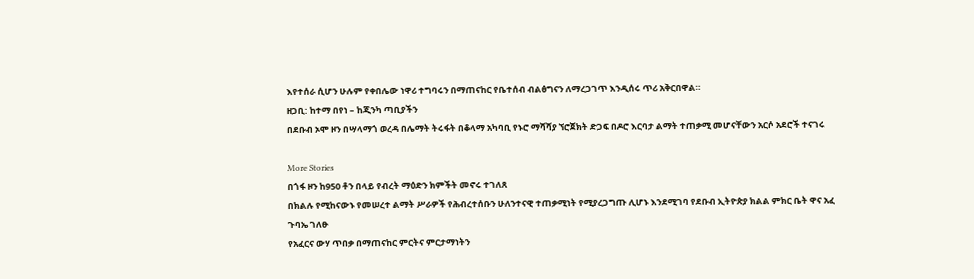እየተሰራ ሲሆን ሁሉም የቀበሌው ነዋሪ ተግባሩን በማጠናከር የቤተሰብ ብልፅግናን ለማረጋገጥ እንዲሰሩ ጥሪ አቅርበዋል።
ዘጋቢ: ከተማ በየነ – ከጂንካ ጣቢያችን
በደቡብ ኦሞ ዞን በሣላማጎ ወረዳ በሌማት ትሩፋት በቆላማ አካባቢ የኑሮ ማሻሻያ ኘሮጀክት ድጋፍ በዶሮ እርባታ ልማት ተጠቃሚ መሆናቸውን አርሶ አደሮች ተናገሩ

More Stories
በጎፋ ዞን ከ950 ቶን በላይ የብረት ማዕድን ክምችት መኖሩ ተገለጸ
በክልሉ የሚከናውኑ የመሠረተ ልማት ሥራዎች የሕብረተሰቡን ሁለንተናዊ ተጠቃሚነት የሚያረጋግጡ ሊሆኑ እንደሚገባ የደቡብ ኢትዮጵያ ክልል ምክር ቤት ዋና አፈ ጉባኤ ገለፁ
የአፈርና ውሃ ጥበቃ በማጠናከር ምርትና ምርታማነትን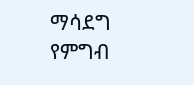ማሳደግ የምግብ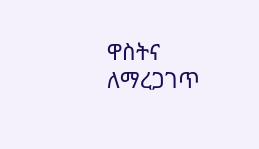ዋስትና ለማረጋገጥ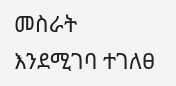መስራት እንደሚገባ ተገለፀ